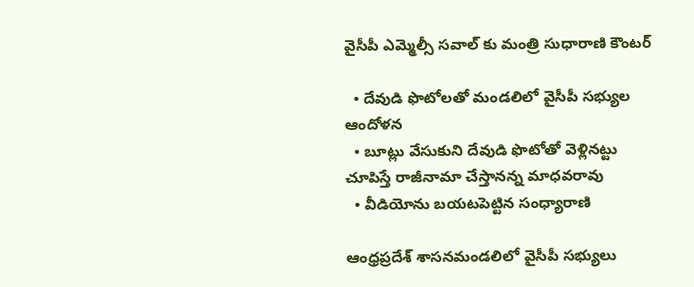వైసీపీ ఎమ్మెల్సీ సవాల్ కు మంత్రి సుధారాణి కౌంటర్

  • దేవుడి ఫొటోలతో మండలిలో వైసీపీ సభ్యుల ఆందోళన
  • బూట్లు వేసుకుని దేవుడి ఫొటోతో వెళ్లినట్టు చూపిస్తే రాజీనామా చేస్తానన్న మాధవరావు
  • వీడియోను బయటపెట్టిన సంధ్యారాణి

ఆంధ్రప్రదేశ్ శాసనమండలిలో వైసీపీ సభ్యులు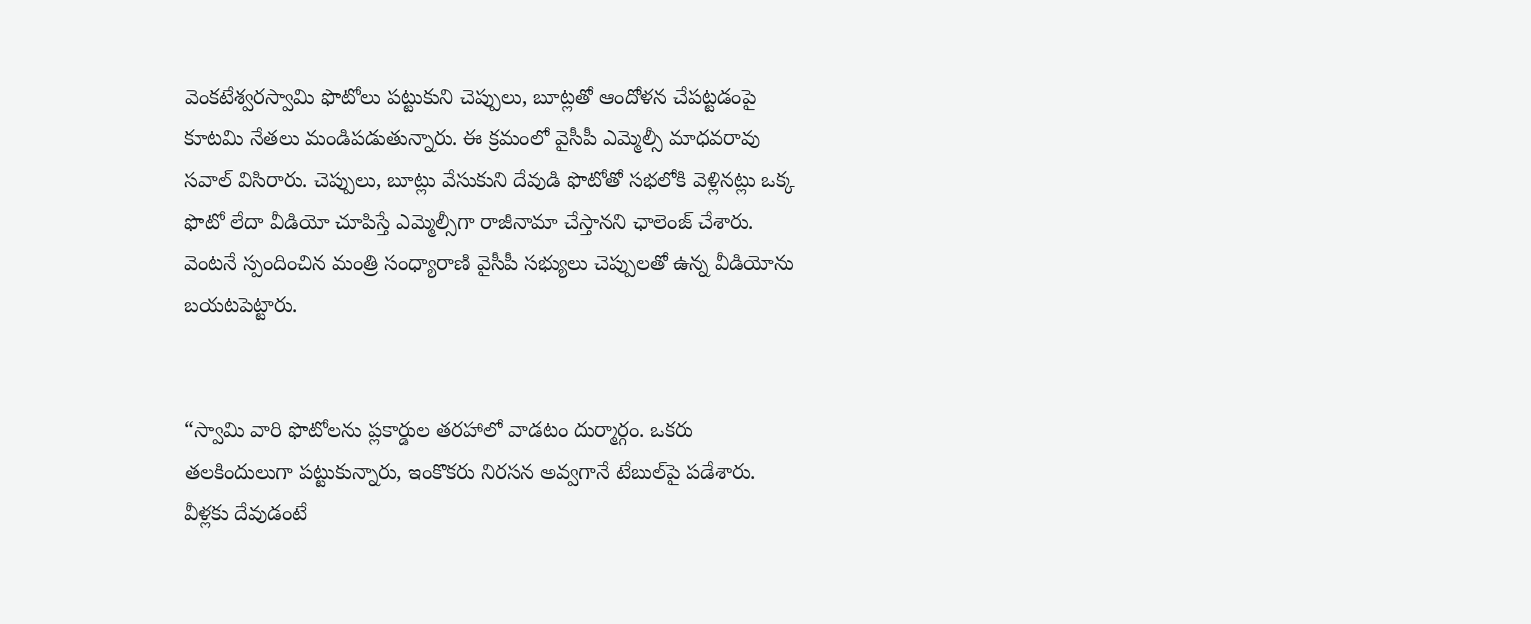వెంకటేశ్వరస్వామి ఫొటోలు పట్టుకుని చెప్పులు, బూట్లతో ఆందోళన చేపట్టడంపై కూటమి నేతలు మండిపడుతున్నారు. ఈ క్రమంలో వైసీపీ ఎమ్మెల్సీ మాధవరావు సవాల్ విసిరారు. చెప్పులు, బూట్లు వేసుకుని దేవుడి ఫొటోతో సభలోకి వెళ్లినట్లు ఒక్క ఫొటో లేదా వీడియో చూపిస్తే ఎమ్మెల్సీగా రాజీనామా చేస్తానని ఛాలెంజ్ చేశారు. వెంటనే స్పందించిన మంత్రి సంధ్యారాణి వైసీపీ సభ్యులు చెప్పులతో ఉన్న వీడియోను బయటపెట్టారు.


“స్వామి వారి ఫొటోలను ప్లకార్డుల తరహాలో వాడటం దుర్మార్గం. ఒకరు తలకిందులుగా పట్టుకున్నారు, ఇంకొకరు నిరసన అవ్వగానే టేబుల్‌పై పడేశారు. వీళ్లకు దేవుడంటే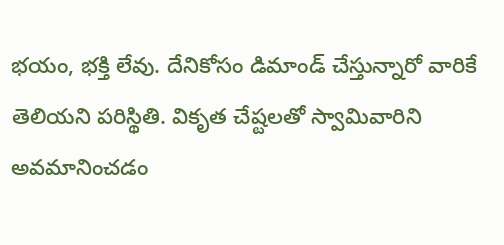భయం, భక్తి లేవు. దేనికోసం డిమాండ్ చేస్తున్నారో వారికే తెలియని పరిస్థితి. వికృత చేష్టలతో స్వామివారిని అవమానించడం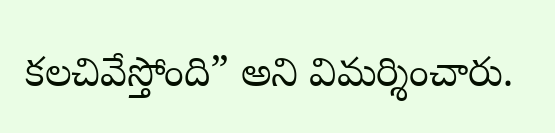కలచివేస్తోంది” అని విమర్శించారు.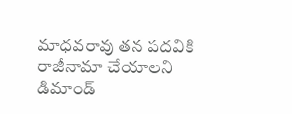మాధవరావు తన పదవికి రాజీనామా చేయాలని డిమాండ్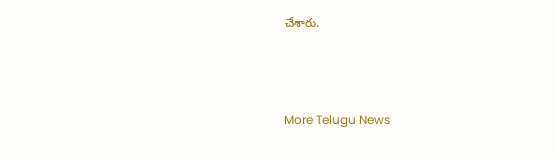చేశారు.



More Telugu News